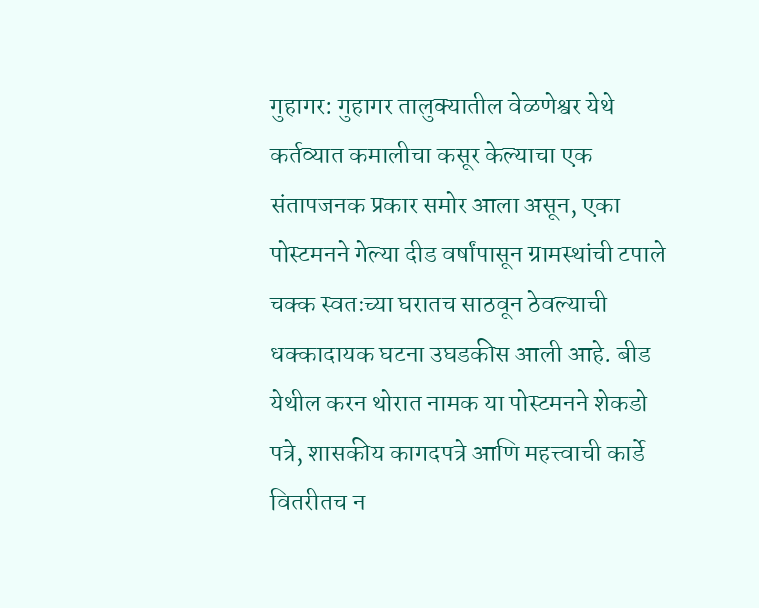गुहागर: गुहागर तालुक्यातील वेळणेश्वर येथे कर्तव्यात कमालीचा कसूर केल्याचा एक संतापजनक प्रकार समोर आला असून, एका पोस्टमनने गेल्या दीड वर्षांपासून ग्रामस्थांची टपाले चक्क स्वतःच्या घरातच साठवून ठेवल्याची धक्कादायक घटना उघडकीस आली आहे. बीड येथील करन थोरात नामक या पोस्टमनने शेकडो पत्रे, शासकीय कागदपत्रे आणि महत्त्वाची कार्डे वितरीतच न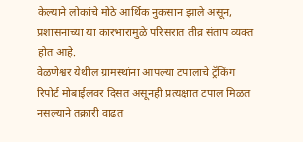केल्याने लोकांचे मोठे आर्थिक नुकसान झाले असून, प्रशासनाच्या या कारभारामुळे परिसरात तीव्र संताप व्यक्त होत आहे.
वेळणेश्वर येथील ग्रामस्थांना आपल्या टपालाचे ट्रॅकिंग रिपोर्ट मोबाईलवर दिसत असूनही प्रत्यक्षात टपाल मिळत नसल्याने तक्रारी वाढत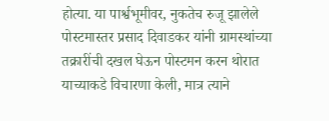होत्या. या पार्श्वभूमीवर, नुकतेच रुजू झालेले पोस्टमास्तर प्रसाद दिवाडकर यांनी ग्रामस्थांच्या तक्रारींची दखल घेऊन पोस्टमन करन थोरात याच्याकडे विचारणा केली, मात्र त्याने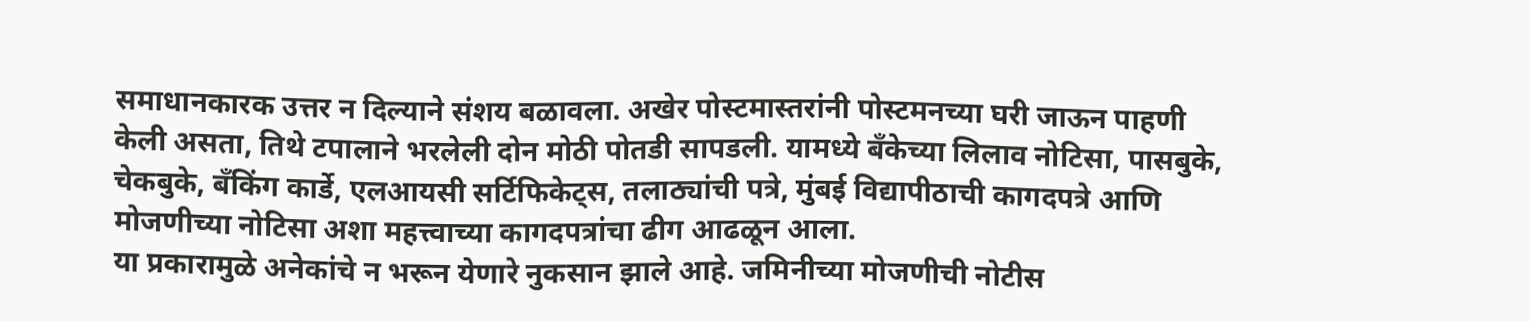समाधानकारक उत्तर न दिल्याने संशय बळावला. अखेर पोस्टमास्तरांनी पोस्टमनच्या घरी जाऊन पाहणी केली असता, तिथे टपालाने भरलेली दोन मोठी पोतडी सापडली. यामध्ये बँकेच्या लिलाव नोटिसा, पासबुके, चेकबुके, बँकिंग कार्डे, एलआयसी सर्टिफिकेट्स, तलाठ्यांची पत्रे, मुंबई विद्यापीठाची कागदपत्रे आणि मोजणीच्या नोटिसा अशा महत्त्वाच्या कागदपत्रांचा ढीग आढळून आला.
या प्रकारामुळे अनेकांचे न भरून येणारे नुकसान झाले आहे. जमिनीच्या मोजणीची नोटीस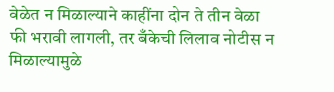वेळेत न मिळाल्याने काहींना दोन ते तीन वेळा फी भरावी लागली, तर बँकेची लिलाव नोटीस न मिळाल्यामुळे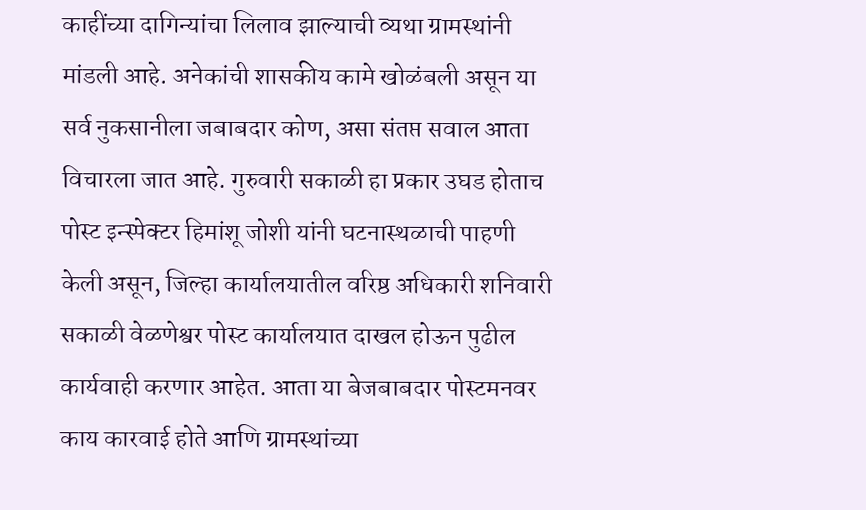काहींच्या दागिन्यांचा लिलाव झाल्याची व्यथा ग्रामस्थांनी मांडली आहे. अनेकांची शासकीय कामे खोळंबली असून या सर्व नुकसानीला जबाबदार कोण, असा संतप्त सवाल आता विचारला जात आहे. गुरुवारी सकाळी हा प्रकार उघड होताच पोस्ट इन्स्पेक्टर हिमांशू जोशी यांनी घटनास्थळाची पाहणी केली असून, जिल्हा कार्यालयातील वरिष्ठ अधिकारी शनिवारी सकाळी वेळणेश्वर पोस्ट कार्यालयात दाखल होऊन पुढील कार्यवाही करणार आहेत. आता या बेजबाबदार पोस्टमनवर काय कारवाई होते आणि ग्रामस्थांच्या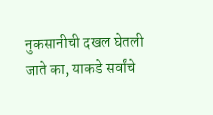नुकसानीची दखल घेतली जाते का, याकडे सर्वांचे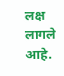लक्ष लागले आहे.